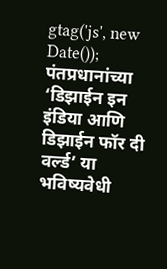gtag('js', new Date());
पंतप्रधानांच्या ‘डिझाईन इन इंडिया आणि डिझाईन फॉर दी वर्ल्ड’ या भविष्यवेधी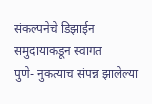संकल्पनेचे डिझाईन समुदायाकडून स्वागत
पुणे- नुकत्याच संपन्न झालेल्या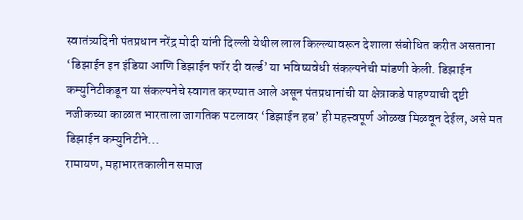स्वातंत्र्यदिनी पंतप्रधान नरेंद्र मोदी यांनी दिल्ली येथील लाल किल्ल्यावरून देशाला संबोधित करीत असताना ‘डिझाईन इन इंडिया आणि डिझाईन फॉर दी वर्ल्ड’ या भविष्यवेधी संकल्पनेची मांडणी केली. डिझाईन कम्युनिटीकडून या संकल्पनेचे स्वागत करण्यात आले असून पंतप्रधानांची या क्षेत्राकडे पाहण्याची दृष्टी नजीकच्या काळात भारताला जागतिक पटलावर ‘डिझाईन हब’ ही महत्त्वपूर्ण ओळख मिळवून देईल, असे मत डिझाईन कम्युनिटीने...
रामायण, महाभारतकालीन समाज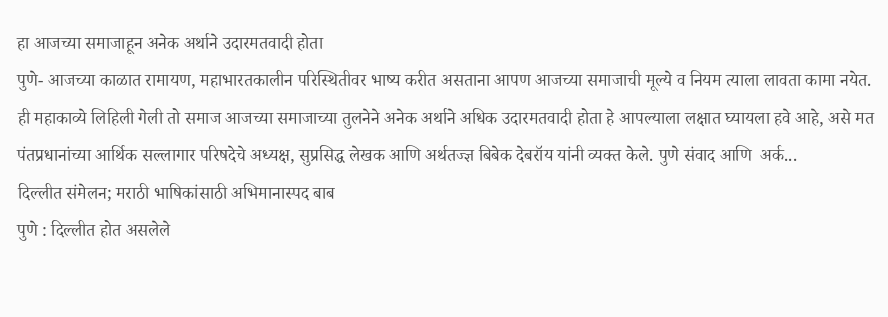हा आजच्या समाजाहून अनेक अर्थाने उदारमतवादी होता
पुणे- आजच्या काळात रामायण, महाभारतकालीन परिस्थितीवर भाष्य करीत असताना आपण आजच्या समाजाची मूल्ये व नियम त्याला लावता कामा नयेत. ही महाकाव्ये लिहिली गेली तो समाज आजच्या समाजाच्या तुलनेने अनेक अर्थाने अधिक उदारमतवादी होता हे आपल्याला लक्षात घ्यायला हवे आहे, असे मत पंतप्रधानांच्या आर्थिक सल्लागार परिषदेचे अध्यक्ष, सुप्रसिद्ध लेखक आणि अर्थतज्ज्ञ बिबेक देबरॉय यांनी व्यक्त केले. पुणे संवाद आणि  अर्क...
दिल्लीत संमेलन; मराठी भाषिकांसाठी अभिमानास्पद बाब
पुणे : दिल्लीत होत असलेले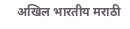अखिल भारतीय मराठी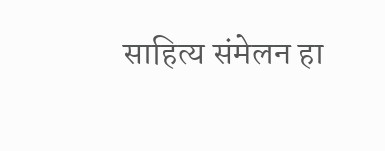साहित्य संमेलन हा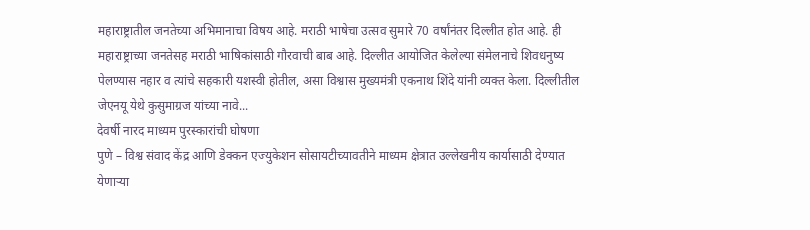महाराष्ट्रातील जनतेच्या अभिमानाचा विषय आहे. मराठी भाषेचा उत्सव सुमारे 70 वर्षांनंतर दिल्लीत होत आहे. ही महाराष्ट्राच्या जनतेसह मराठी भाषिकांसाठी गौरवाची बाब आहे. दिल्लीत आयोजित केलेल्या संमेलनाचे शिवधनुष्य पेलण्यास नहार व त्यांचे सहकारी यशस्वी होतील, असा विश्वास मुख्यमंत्री एकनाथ शिंदे यांनी व्यक्त केला. दिल्लीतील जेएनयू येथे कुसुमाग्रज यांच्या नावे...
देवर्षी नारद माध्यम पुरस्कारांची घोषणा
पुणे – विश्व संवाद केंद्र आणि डेक्कन एज्युकेशन सोसायटीच्यावतीने माध्यम क्षेत्रात उल्लेखनीय कार्यासाठी देण्यात येणाऱ्या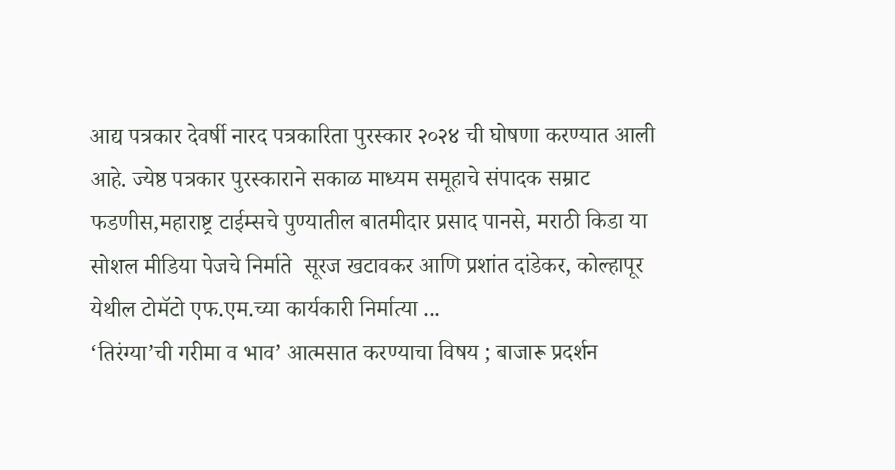आद्य पत्रकार देवर्षी नारद पत्रकारिता पुरस्कार २०२४ ची घोषणा करण्यात आली आहे. ज्येष्ठ पत्रकार पुरस्काराने सकाळ माध्यम समूहाचे संपादक सम्राट फडणीस,महाराष्ट्र टाईम्सचे पुण्यातील बातमीदार प्रसाद पानसे, मराठी किडा या सोशल मीडिया पेजचे निर्माते  सूरज खटावकर आणि प्रशांत दांडेकर, कोल्हापूर येथील टोमॅटो एफ.एम.च्या कार्यकारी निर्मात्या ...
‘तिरंग्या’ची गरीमा व भाव’ आत्मसात करण्याचा विषय ; बाजारू प्रदर्शन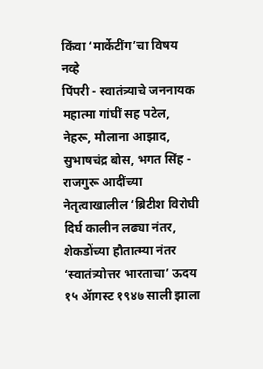किंवा ‘मार्केटींग’चा विषय नव्हे
पिंपरी - स्वातंत्र्याचे जननायक महात्मा गांघीं सह पटेल, नेहरू, मौलाना आझाद, सुभाषचंद्र बोस, भगत सिंह - राजगुरू आदींच्या नेतृत्वाखालील ‘ब्रिटीश विरोघी दिर्घ कालीन लढ्या नंतर, शेकडोंच्या हौतात्म्या नंतर ‘स्वातंत्र्योत्तर भारताचा’ ऊदय १५ ॲागस्ट १९४७ साली झाला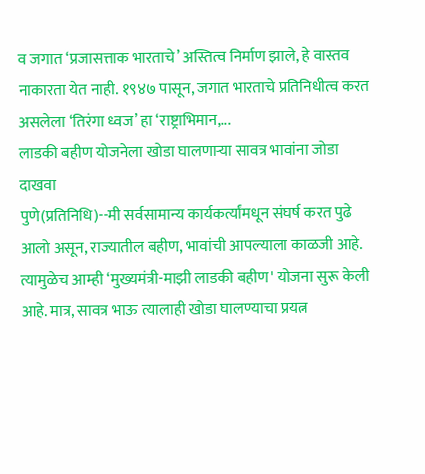व जगात ‘प्रजासत्ताक भारताचे’ अस्तित्व निर्माण झाले, हे वास्तव नाकारता येत नाही. १९४७ पासून, जगात भारताचे प्रतिनिधीत्व करत असलेला ‘तिरंगा ध्वज’ हा ‘राष्ट्राभिमान,...
लाडकी बहीण योजनेला खोडा घालणाऱ्या सावत्र भावांना जोडा दाखवा
पुणे(प्रतिनिधि)--मी सर्वसामान्य कार्यकर्त्यांमधून संघर्ष करत पुढे आलो असून, राज्यातील बहीण, भावांची आपल्याला काळजी आहे. त्यामुळेच आम्ही ‘मुख्यमंत्री-माझी लाडकी बहीण' योजना सुरू केली आहे. मात्र, सावत्र भाऊ त्यालाही खोडा घालण्याचा प्रयत्न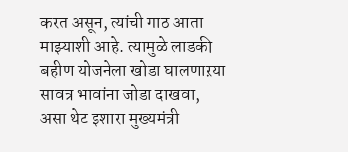करत असून, त्यांची गाठ आता माझ्याशी आहे. त्यामुळे लाडकी बहीण योजनेला खोडा घालणाऱया सावत्र भावांना जोडा दाखवा, असा थेट इशारा मुख्यमंत्री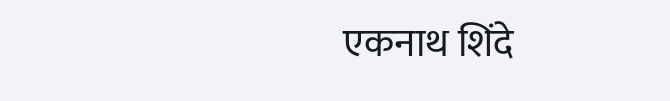एकनाथ शिंदे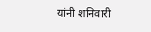यांनी शनिवारी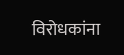विरोधकांना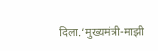दिला.‘मुख्यमंत्री-माझी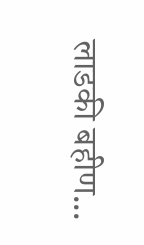लाडकी बहीण...